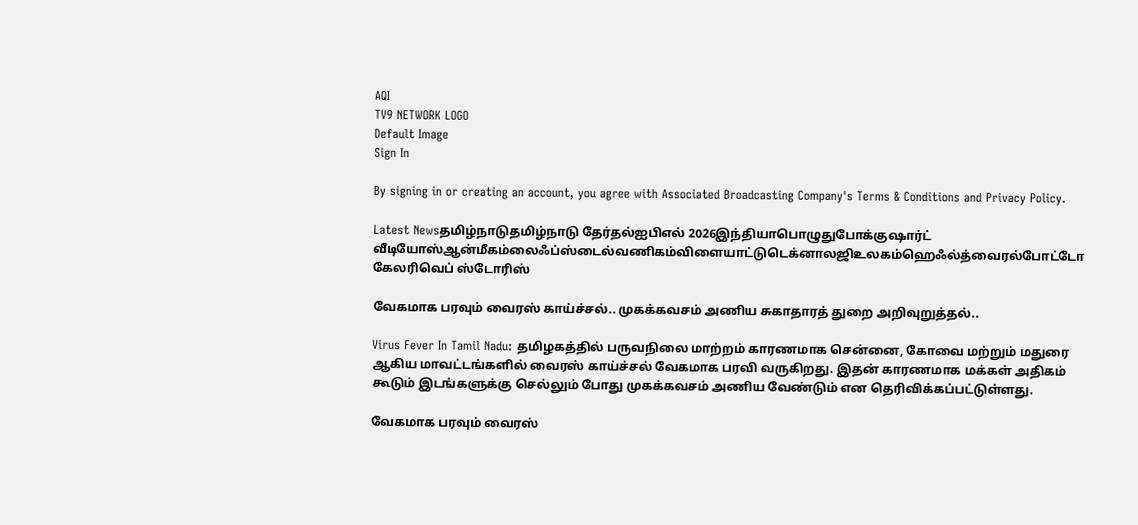AQI
TV9 NETWORK LOGO
Default Image
Sign In

By signing in or creating an account, you agree with Associated Broadcasting Company's Terms & Conditions and Privacy Policy.

Latest Newsதமிழ்நாடுதமிழ்நாடு தேர்தல்ஐபிஎல் 2026இந்தியாபொழுதுபோக்குஷார்ட் வீடியோஸ்ஆன்மீகம்லைஃப்ஸ்டைல்வணிகம்விளையாட்டுடெக்னாலஜிஉலகம்ஹெஃல்த்வைரல்போட்டோ கேலரிவெப் ஸ்டோரிஸ்

வேகமாக பரவும் வைரஸ் காய்ச்சல்.. முகக்கவசம் அணிய சுகாதாரத் துறை அறிவுறுத்தல்..

Virus Fever In Tamil Nadu: தமிழகத்தில் பருவநிலை மாற்றம் காரணமாக சென்னை, கோவை மற்றும் மதுரை ஆகிய மாவட்டங்களில் வைரஸ் காய்ச்சல் வேகமாக பரவி வருகிறது. இதன் காரணமாக மக்கள் அதிகம் கூடும் இடங்களுக்கு செல்லும் போது முகக்கவசம் அணிய வேண்டும் என தெரிவிக்கப்பட்டுள்ளது.

வேகமாக பரவும் வைரஸ்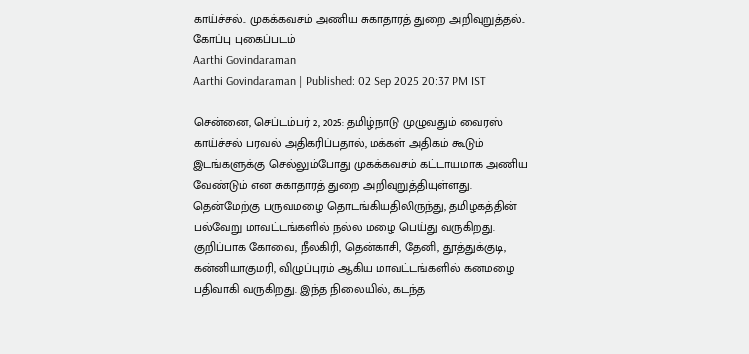காய்ச்சல்.. முகக்கவசம் அணிய சுகாதாரத் துறை அறிவுறுத்தல்..
கோப்பு புகைப்படம்
Aarthi Govindaraman
Aarthi Govindaraman | Published: 02 Sep 2025 20:37 PM IST

சென்னை, செப்டம்பர் 2, 2025: தமிழ்நாடு முழுவதும் வைரஸ் காய்ச்சல் பரவல் அதிகரிப்பதால், மக்கள் அதிகம் கூடும் இடங்களுக்கு செல்லும்போது முகக்கவசம் கட்டாயமாக அணிய வேண்டும் என சுகாதாரத் துறை அறிவுறுத்தியுள்ளது. தென்மேற்கு பருவமழை தொடங்கியதிலிருந்து, தமிழகத்தின் பல்வேறு மாவட்டங்களில் நல்ல மழை பெய்து வருகிறது. குறிப்பாக கோவை, நீலகிரி, தென்காசி, தேனி, தூத்துக்குடி, கன்னியாகுமரி, விழுப்புரம் ஆகிய மாவட்டங்களில் கனமழை பதிவாகி வருகிறது. இந்த நிலையில், கடந்த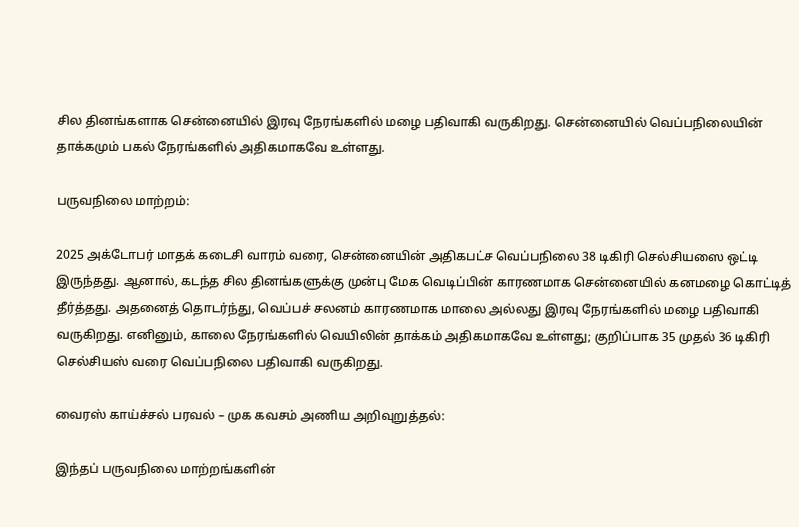சில தினங்களாக சென்னையில் இரவு நேரங்களில் மழை பதிவாகி வருகிறது. சென்னையில் வெப்பநிலையின் தாக்கமும் பகல் நேரங்களில் அதிகமாகவே உள்ளது.

பருவநிலை மாற்றம்:

2025 அக்டோபர் மாதக் கடைசி வாரம் வரை, சென்னையின் அதிகபட்ச வெப்பநிலை 38 டிகிரி செல்சியஸை ஒட்டி இருந்தது. ஆனால், கடந்த சில தினங்களுக்கு முன்பு மேக வெடிப்பின் காரணமாக சென்னையில் கனமழை கொட்டித் தீர்த்தது. அதனைத் தொடர்ந்து, வெப்பச் சலனம் காரணமாக மாலை அல்லது இரவு நேரங்களில் மழை பதிவாகி வருகிறது. எனினும், காலை நேரங்களில் வெயிலின் தாக்கம் அதிகமாகவே உள்ளது; குறிப்பாக 35 முதல் 36 டிகிரி செல்சியஸ் வரை வெப்பநிலை பதிவாகி வருகிறது.

வைரஸ் காய்ச்சல் பரவல் – முக கவசம் அணிய அறிவுறுத்தல்:

இந்தப் பருவநிலை மாற்றங்களின்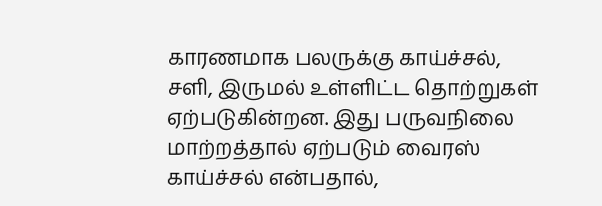காரணமாக பலருக்கு காய்ச்சல், சளி, இருமல் உள்ளிட்ட தொற்றுகள் ஏற்படுகின்றன. இது பருவநிலை மாற்றத்தால் ஏற்படும் வைரஸ் காய்ச்சல் என்பதால்,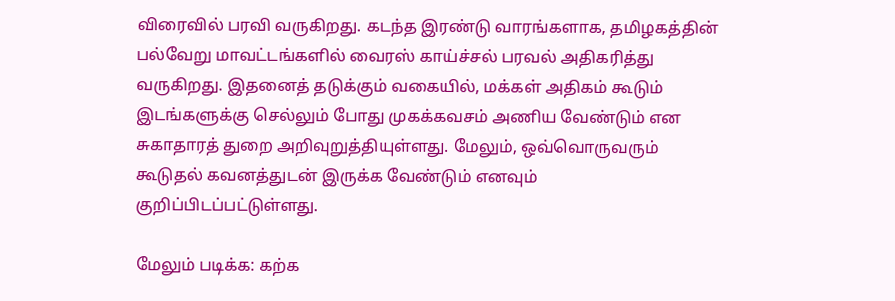விரைவில் பரவி வருகிறது. கடந்த இரண்டு வாரங்களாக, தமிழகத்தின் பல்வேறு மாவட்டங்களில் வைரஸ் காய்ச்சல் பரவல் அதிகரித்து வருகிறது. இதனைத் தடுக்கும் வகையில், மக்கள் அதிகம் கூடும் இடங்களுக்கு செல்லும் போது முகக்கவசம் அணிய வேண்டும் என சுகாதாரத் துறை அறிவுறுத்தியுள்ளது. மேலும், ஒவ்வொருவரும் கூடுதல் கவனத்துடன் இருக்க வேண்டும் எனவும் குறிப்பிடப்பட்டுள்ளது.

மேலும் படிக்க: கற்க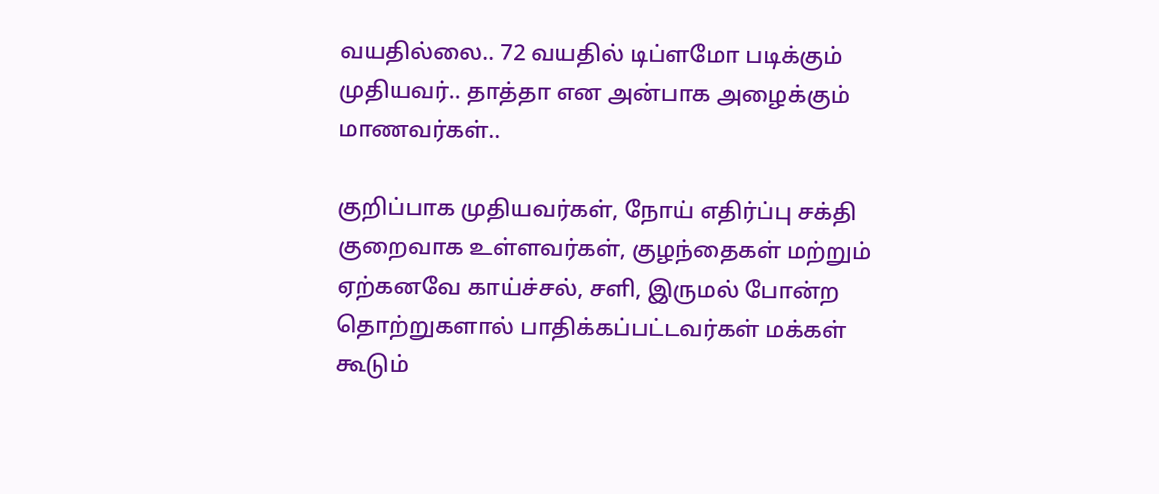வயதில்லை.. 72 வயதில் டிப்ளமோ படிக்கும் முதியவர்.. தாத்தா என அன்பாக அழைக்கும் மாணவர்கள்..

குறிப்பாக முதியவர்கள், நோய் எதிர்ப்பு சக்தி குறைவாக உள்ளவர்கள், குழந்தைகள் மற்றும் ஏற்கனவே காய்ச்சல், சளி, இருமல் போன்ற தொற்றுகளால் பாதிக்கப்பட்டவர்கள் மக்கள் கூடும்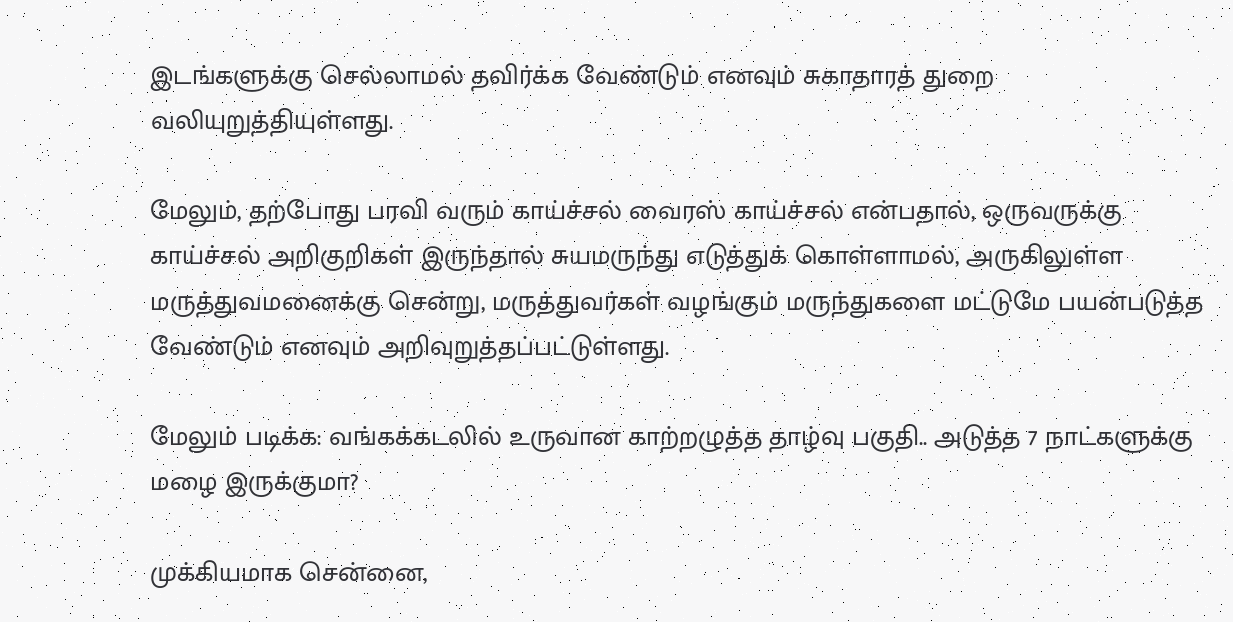இடங்களுக்கு செல்லாமல் தவிர்க்க வேண்டும் எனவும் சுகாதாரத் துறை வலியுறுத்தியுள்ளது.

மேலும், தற்போது பரவி வரும் காய்ச்சல் வைரஸ் காய்ச்சல் என்பதால், ஒருவருக்கு காய்ச்சல் அறிகுறிகள் இருந்தால் சுயமருந்து எடுத்துக் கொள்ளாமல், அருகிலுள்ள மருத்துவமனைக்கு சென்று, மருத்துவர்கள் வழங்கும் மருந்துகளை மட்டுமே பயன்படுத்த வேண்டும் எனவும் அறிவுறுத்தப்பட்டுள்ளது.

மேலும் படிக்க: வங்கக்கடலில் உருவான காற்றழுத்த தாழ்வு பகுதி.. அடுத்த 7 நாட்களுக்கு மழை இருக்குமா?

முக்கியமாக சென்னை,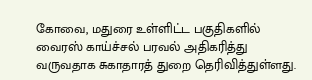கோவை, மதுரை உள்ளிட்ட பகுதிகளில் வைரஸ் காய்ச்சல் பரவல் அதிகரித்து வருவதாக சுகாதாரத் துறை தெரிவித்துள்ளது.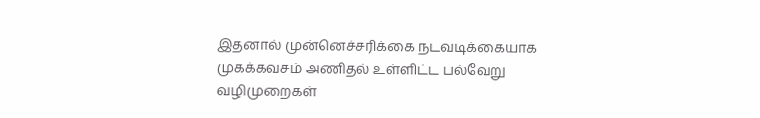இதனால் முன்னெச்சரிக்கை நடவடிக்கையாக முகக்கவசம் அணிதல் உள்ளிட்ட பல்வேறு வழிமுறைகள்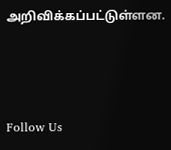அறிவிக்கப்பட்டுள்ளன.



Follow Us